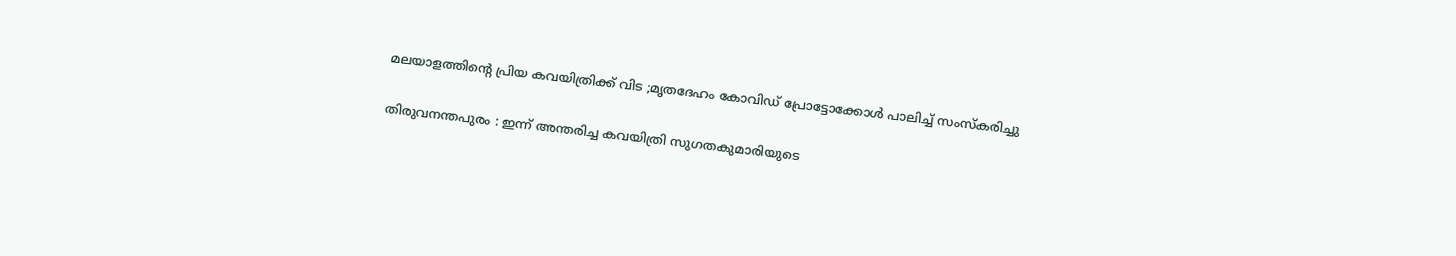മലയാളത്തിന്റെ പ്രിയ കവയിത്രിക്ക് വിട ;മൃതദേഹം കോവിഡ് പ്രോട്ടോക്കോള്‍ പാലിച്ച് സംസ്‌കരിച്ചു

തിരുവനന്തപുരം : ഇന്ന് അന്തരിച്ച കവയിത്രി സുഗതകുമാരിയുടെ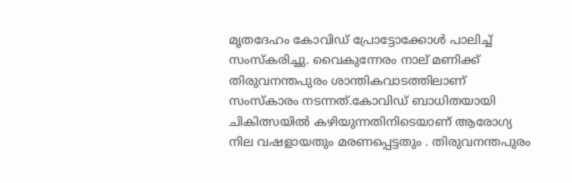മൃതദേഹം കോവിഡ് പ്രോട്ടോക്കോള്‍ പാലിച്ച് സംസ്‌കരിച്ചു. വൈകുന്നേരം നാല് മണിക്ക് തിരുവനന്തപുരം ശാന്തികവാടത്തിലാണ് സംസ്‌കാരം നടന്നത്.കോവിഡ് ബാധിതയായി ചികിത്സയില്‍ കഴിയുന്നതിനിടെയാണ് ആരോഗ്യ നില വഷളായതും മരണപ്പെട്ടതും . തിരുവനന്തപുരം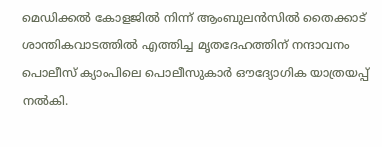മെഡിക്കല്‍ കോളജില്‍ നിന്ന് ആംബുലന്‍സില്‍ തൈക്കാട് ശാന്തികവാടത്തില്‍ എത്തിച്ച മൃതദേഹത്തിന് നന്ദാവനം പൊലീസ് ക്യാംപിലെ പൊലീസുകാര്‍ ഔദ്യോഗിക യാത്രയപ്പ് നല്‍കി.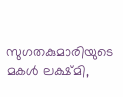സുഗതകുമാരിയുടെ മകള്‍ ലക്ഷ്മി,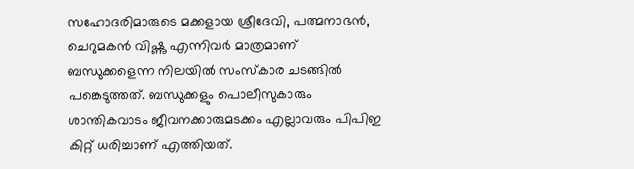സഹോദരിമാരുടെ മക്കളായ ശ്രീദേവി, പത്മനാഭന്‍, ചെറുമകന്‍ വിഷ്ണു എന്നിവര്‍ മാത്രമാണ് ബന്ധുക്കളെന്ന നിലയില്‍ സംസ്‌കാര ചടങ്ങില്‍ പങ്കെടുത്തത്. ബന്ധുക്കളും പൊലീസുകാരും ശാന്തികവാടം ജീവനക്കാരുമടക്കം എല്ലാവരും പിപിഇ കിറ്റ് ധരിച്ചാണ് എത്തിയത്.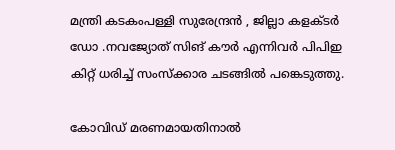മന്ത്രി കടകംപള്ളി സുരേന്ദ്രന്‍ , ജില്ലാ കളക്ടര്‍ ഡോ .നവജ്യോത് സിങ് കൗര്‍ എന്നിവര്‍ പിപിഇ കിറ്റ് ധരിച്ച് സംസ്‌ക്കാര ചടങ്ങില്‍ പങ്കെടുത്തു.

കോവിഡ് മരണമായതിനാല്‍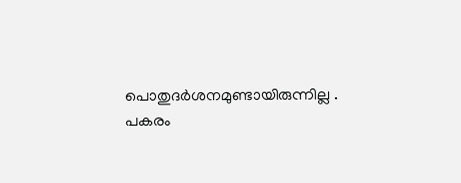പൊതുദര്‍ശനമുണ്ടായിരുന്നില്ല . പകരം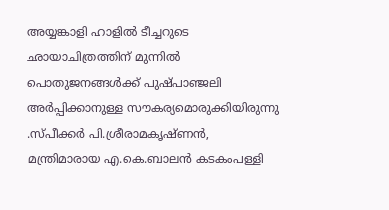അയ്യങ്കാളി ഹാളില്‍ ടീച്ചറുടെ ഛായാചിത്രത്തിന് മുന്നില്‍ പൊതുജനങ്ങള്‍ക്ക് പുഷ്പാഞ്ജലി അര്‍പ്പിക്കാനുള്ള സൗകര്യമൊരുക്കിയിരുന്നു .സ്പീക്കര്‍ പി.ശ്രീരാമകൃഷ്ണന്‍, മന്ത്രിമാരായ എ.കെ.ബാലന്‍ കടകംപള്ളി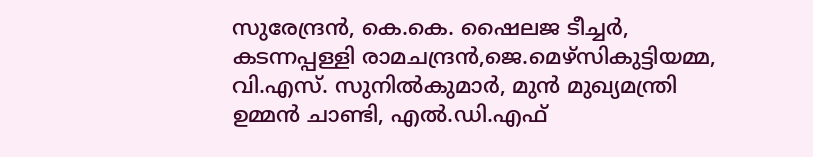സുരേന്ദ്രന്‍, കെ.കെ. ഷൈലജ ടീച്ചര്‍, കടന്നപ്പള്ളി രാമചന്ദ്രന്‍,ജെ.മെഴ്സികുട്ടിയമ്മ, വി.എസ്. സുനില്‍കുമാര്‍, മുന്‍ മുഖ്യമന്ത്രി ഉമ്മന്‍ ചാണ്ടി, എല്‍.ഡി.എഫ്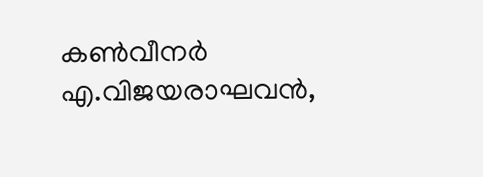കണ്‍വീനര്‍ എ.വിജയരാഘവന്‍,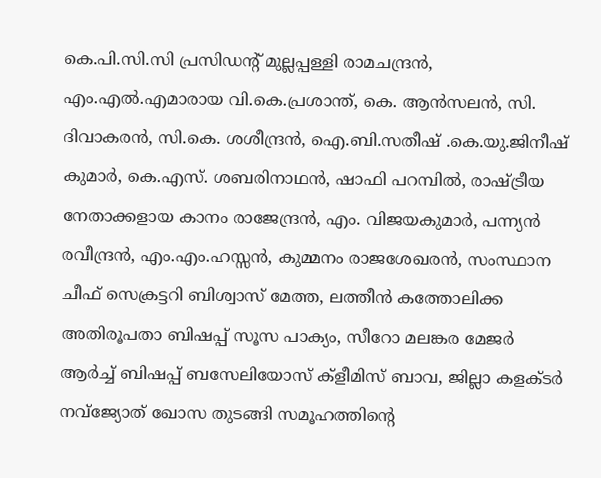കെ.പി.സി.സി പ്രസിഡന്റ് മുല്ലപ്പള്ളി രാമചന്ദ്രന്‍, എം.എല്‍.എമാരായ വി.കെ.പ്രശാന്ത്, കെ. ആന്‍സലന്‍, സി. ദിവാകരന്‍, സി.കെ. ശശീന്ദ്രന്‍, ഐ.ബി.സതീഷ് .കെ.യു.ജിനീഷ് കുമാര്‍, കെ.എസ്. ശബരിനാഥന്‍, ഷാഫി പറമ്പില്‍, രാഷ്ട്രീയ നേതാക്കളായ കാനം രാജേന്ദ്രന്‍, എം. വിജയകുമാര്‍, പന്ന്യന്‍ രവീന്ദ്രന്‍, എം.എം.ഹസ്സന്‍, കുമ്മനം രാജശേഖരന്‍, സംസ്ഥാന ചീഫ് സെക്രട്ടറി ബിശ്വാസ് മേത്ത, ലത്തീന്‍ കത്തോലിക്ക അതിരൂപതാ ബിഷപ്പ് സൂസ പാക്യം, സീറോ മലങ്കര മേജര്‍ ആര്‍ച്ച് ബിഷപ്പ് ബസേലിയോസ് ക്ളീമിസ് ബാവ, ജില്ലാ കളക്ടര്‍ നവ്ജ്യോത് ഖോസ തുടങ്ങി സമൂഹത്തിന്റെ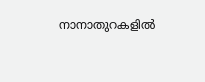നാനാതുറകളില്‍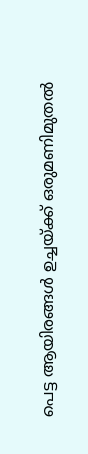പെട്ട ആയിരങ്ങള്‍ ഉച്ചയ്ക്ക് ഒരുമണിമുതല്‍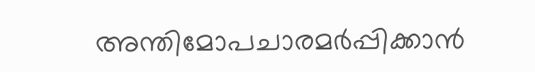അന്തിമോപചാരമര്‍പ്പിക്കാന്‍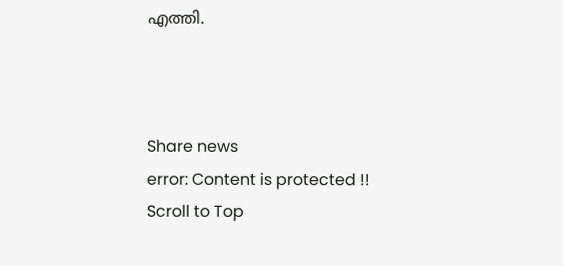എത്തി.



Share news
error: Content is protected !!
Scroll to Top